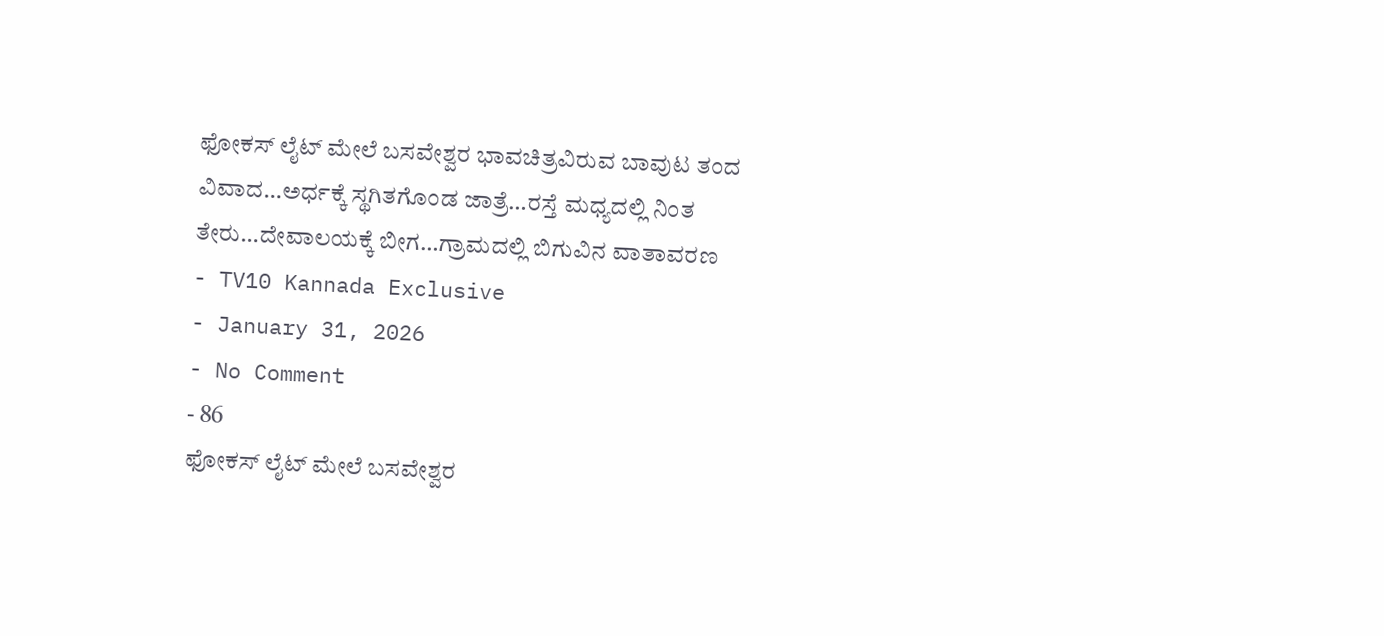ಫೋಕಸ್ ಲೈಟ್ ಮೇಲೆ ಬಸವೇಶ್ವರ ಭಾವಚಿತ್ರವಿರುವ ಬಾವುಟ ತಂದ ವಿವಾದ…ಅರ್ಧಕ್ಕೆ ಸ್ಥಗಿತಗೊಂಡ ಜಾತ್ರೆ…ರಸ್ತೆ ಮಧ್ಯದಲ್ಲಿ ನಿಂತ ತೇರು…ದೇವಾಲಯಕ್ಕೆ ಬೀಗ…ಗ್ರಾಮದಲ್ಲಿ ಬಿಗುವಿನ ವಾತಾವರಣ
- TV10 Kannada Exclusive
- January 31, 2026
- No Comment
- 86
ಫೋಕಸ್ ಲೈಟ್ ಮೇಲೆ ಬಸವೇಶ್ವರ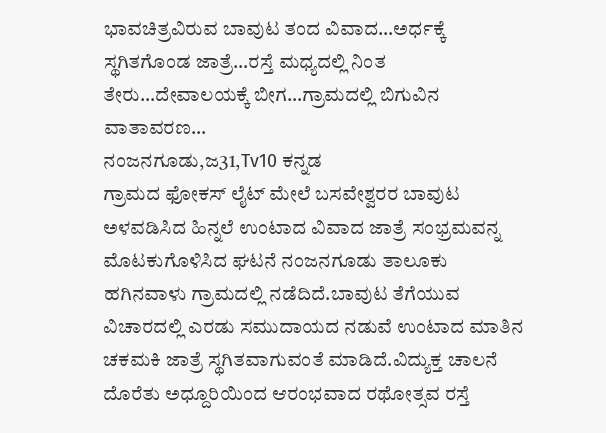ಭಾವಚಿತ್ರವಿರುವ ಬಾವುಟ ತಂದ ವಿವಾದ…ಅರ್ಧಕ್ಕೆ ಸ್ಥಗಿತಗೊಂಡ ಜಾತ್ರೆ…ರಸ್ತೆ ಮಧ್ಯದಲ್ಲಿ ನಿಂತ ತೇರು…ದೇವಾಲಯಕ್ಕೆ ಬೀಗ…ಗ್ರಾಮದಲ್ಲಿ ಬಿಗುವಿನ ವಾತಾವರಣ…
ನಂಜನಗೂಡು,ಜ31,Tv10 ಕನ್ನಡ
ಗ್ರಾಮದ ಫೋಕಸ್ ಲೈಟ್ ಮೇಲೆ ಬಸವೇಶ್ವರರ ಬಾವುಟ ಅಳವಡಿಸಿದ ಹಿನ್ನಲೆ ಉಂಟಾದ ವಿವಾದ ಜಾತ್ರೆ ಸಂಭ್ರಮವನ್ನ ಮೊಟಕುಗೊಳಿಸಿದ ಘಟನೆ ನಂಜನಗೂಡು ತಾಲೂಕು ಹಗಿನವಾಳು ಗ್ರಾಮದಲ್ಲಿ ನಡೆದಿದೆ.ಬಾವುಟ ತೆಗೆಯುವ ವಿಚಾರದಲ್ಲಿ ಎರಡು ಸಮುದಾಯದ ನಡುವೆ ಉಂಟಾದ ಮಾತಿನ ಚಕಮಕಿ ಜಾತ್ರೆ ಸ್ಥಗಿತವಾಗುವಂತೆ ಮಾಡಿದೆ.ವಿದ್ಯುಕ್ತ ಚಾಲನೆ ದೊರೆತು ಅಧ್ದೂರಿಯಿಂದ ಆರಂಭವಾದ ರಥೋತ್ಸವ ರಸ್ತೆ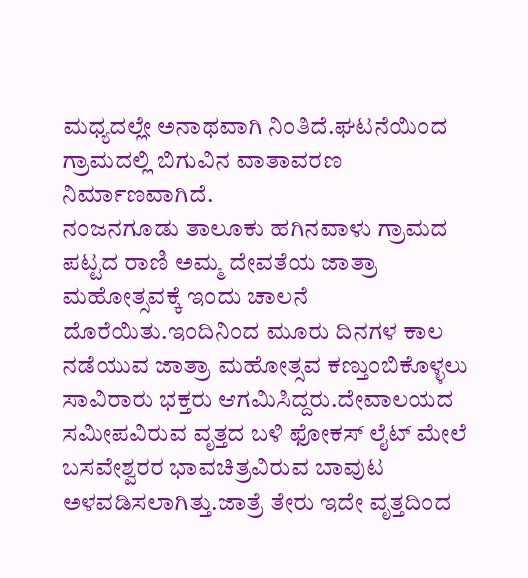ಮಧ್ಯದಲ್ಲೇ ಅನಾಥವಾಗಿ ನಿಂತಿದೆ.ಘಟನೆಯಿಂದ ಗ್ರಾಮದಲ್ಲಿ ಬಿಗುವಿನ ವಾತಾವರಣ ನಿರ್ಮಾಣವಾಗಿದೆ.
ನಂಜನಗೂಡು ತಾಲೂಕು ಹಗಿನವಾಳು ಗ್ರಾಮದ ಪಟ್ಟದ ರಾಣಿ ಅಮ್ಮ ದೇವತೆಯ ಜಾತ್ರಾ ಮಹೋತ್ಸವಕ್ಕೆ ಇಂದು ಚಾಲನೆ ದೊರೆಯಿತು.ಇಂದಿನಿಂದ ಮೂರು ದಿನಗಳ ಕಾಲ ನಡೆಯುವ ಜಾತ್ರಾ ಮಹೋತ್ಸವ ಕಣ್ತುಂಬಿಕೊಳ್ಳಲು ಸಾವಿರಾರು ಭಕ್ತರು ಆಗಮಿಸಿದ್ದರು.ದೇವಾಲಯದ ಸಮೀಪವಿರುವ ವೃತ್ತದ ಬಳಿ ಫೋಕಸ್ ಲೈಟ್ ಮೇಲೆ ಬಸವೇಶ್ವರರ ಭಾವಚಿತ್ರವಿರುವ ಬಾವುಟ ಅಳವಡಿಸಲಾಗಿತ್ತು.ಜಾತ್ರೆ ತೇರು ಇದೇ ವೃತ್ತದಿಂದ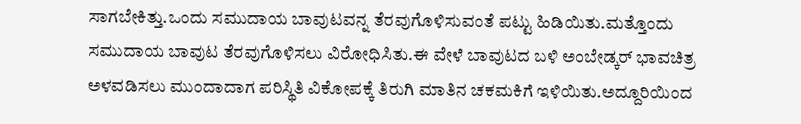ಸಾಗಬೇಕಿತ್ತು.ಒಂದು ಸಮುದಾಯ ಬಾವುಟವನ್ನ ತೆರವುಗೊಳಿಸುವಂತೆ ಪಟ್ಟು ಹಿಡಿಯಿತು.ಮತ್ತೊಂದು ಸಮುದಾಯ ಬಾವುಟ ತೆರವುಗೊಳಿಸಲು ವಿರೋಧಿಸಿತು.ಈ ವೇಳೆ ಬಾವುಟದ ಬಳಿ ಅಂಬೇಡ್ಕರ್ ಭಾವಚಿತ್ರ ಅಳವಡಿಸಲು ಮುಂದಾದಾಗ ಪರಿಸ್ಥಿತಿ ವಿಕೋಪಕ್ಕೆ ತಿರುಗಿ ಮಾತಿನ ಚಕಮಕಿಗೆ ಇಳಿಯಿತು.ಅದ್ದೂರಿಯಿಂದ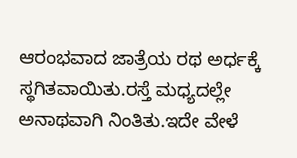ಆರಂಭವಾದ ಜಾತ್ರೆಯ ರಥ ಅರ್ಧಕ್ಕೆ ಸ್ಥಗಿತವಾಯಿತು.ರಸ್ತೆ ಮಧ್ಯದಲ್ಲೇ ಅನಾಥವಾಗಿ ನಿಂತಿತು.ಇದೇ ವೇಳೆ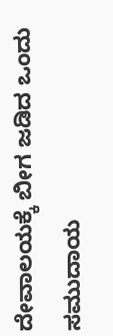ದೇವಾಲಯಕ್ಕೆ ಬೀಗ ಜಡಿದ ಒಂದು ಸಮುದಾಯ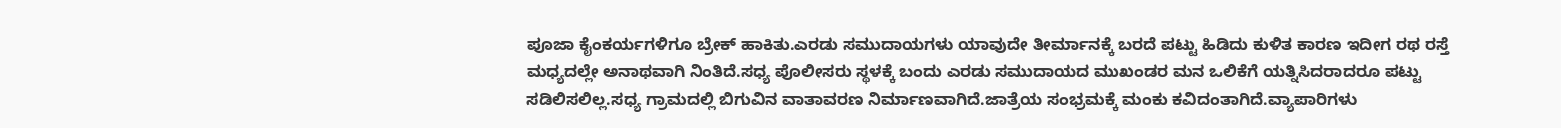ಪೂಜಾ ಕೈಂಕರ್ಯಗಳಿಗೂ ಬ್ರೇಕ್ ಹಾಕಿತು.ಎರಡು ಸಮುದಾಯಗಳು ಯಾವುದೇ ತೀರ್ಮಾನಕ್ಕೆ ಬರದೆ ಪಟ್ಟು ಹಿಡಿದು ಕುಳಿತ ಕಾರಣ ಇದೀಗ ರಥ ರಸ್ತೆ ಮಧ್ಯದಲ್ಲೇ ಅನಾಥವಾಗಿ ನಿಂತಿದೆ.ಸಧ್ಯ ಪೊಲೀಸರು ಸ್ಥಳಕ್ಕೆ ಬಂದು ಎರಡು ಸಮುದಾಯದ ಮುಖಂಡರ ಮನ ಒಲಿಕೆಗೆ ಯತ್ನಿಸಿದರಾದರೂ ಪಟ್ಟು ಸಡಿಲಿಸಲಿಲ್ಲ.ಸಧ್ಯ ಗ್ರಾಮದಲ್ಲಿ ಬಿಗುವಿನ ವಾತಾವರಣ ನಿರ್ಮಾಣವಾಗಿದೆ.ಜಾತ್ರೆಯ ಸಂಭ್ರಮಕ್ಕೆ ಮಂಕು ಕವಿದಂತಾಗಿದೆ.ವ್ಯಾಪಾರಿಗಳು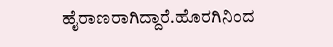ಹೈರಾಣರಾಗಿದ್ದಾರೆ.ಹೊರಗಿನಿಂದ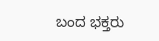ಬಂದ ಭಕ್ತರು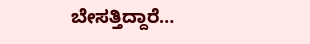ಬೇಸತ್ತಿದ್ದಾರೆ…